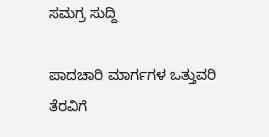ಸಮಗ್ರ ಸುದ್ದಿ

ಪಾದಚಾರಿ ಮಾರ್ಗಗಳ ಒತ್ತುವರಿ ತೆರವಿಗೆ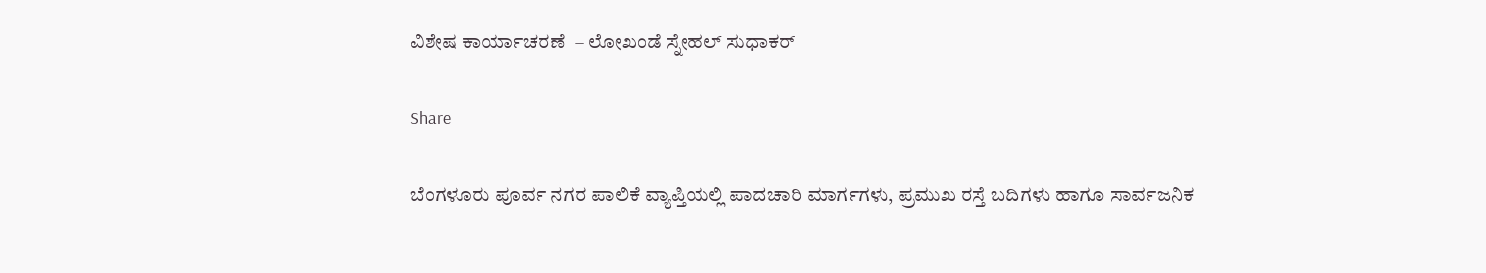ವಿಶೇಷ ಕಾರ್ಯಾಚರಣೆ  – ಲೋಖಂಡೆ ಸ್ನೇಹಲ್ ಸುಧಾಕರ್

Share

ಬೆಂಗಳೂರು ಪೂರ್ವ ನಗರ ಪಾಲಿಕೆ ವ್ಯಾಪ್ತಿಯಲ್ಲಿ ಪಾದಚಾರಿ ಮಾರ್ಗಗಳು, ಪ್ರಮುಖ ರಸ್ತೆ ಬದಿಗಳು ಹಾಗೂ ಸಾರ್ವಜನಿಕ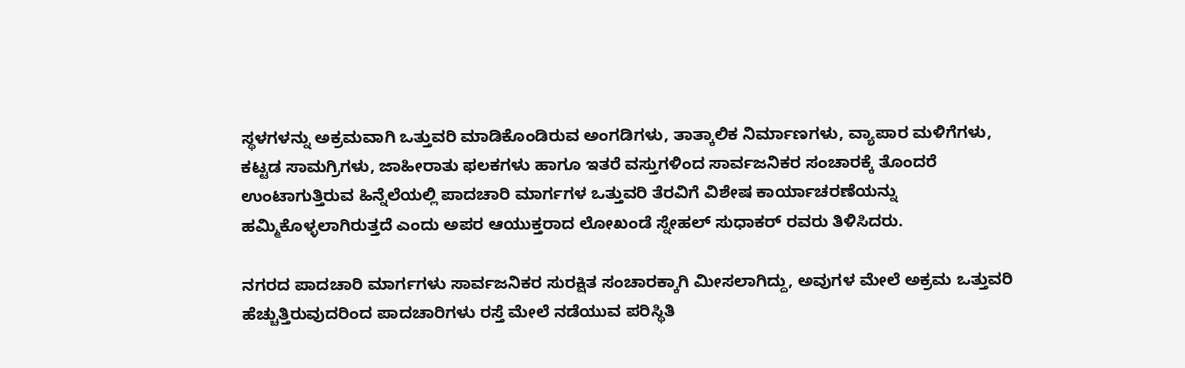ಸ್ಥಳಗಳನ್ನು ಅಕ್ರಮವಾಗಿ ಒತ್ತುವರಿ ಮಾಡಿಕೊಂಡಿರುವ ಅಂಗಡಿಗಳು, ತಾತ್ಕಾಲಿಕ ನಿರ್ಮಾಣಗಳು, ವ್ಯಾಪಾರ ಮಳಿಗೆಗಳು, ಕಟ್ಟಡ ಸಾಮಗ್ರಿಗಳು, ಜಾಹೀರಾತು ಫಲಕಗಳು ಹಾಗೂ ಇತರೆ ವಸ್ತುಗಳಿಂದ ಸಾರ್ವಜನಿಕರ ಸಂಚಾರಕ್ಕೆ ತೊಂದರೆ ಉಂಟಾಗುತ್ತಿರುವ ಹಿನ್ನೆಲೆಯಲ್ಲಿ ಪಾದಚಾರಿ ಮಾರ್ಗಗಳ ಒತ್ತುವರಿ ತೆರವಿಗೆ ವಿಶೇಷ ಕಾರ್ಯಾಚರಣೆಯನ್ನು ಹಮ್ಮಿಕೊಳ್ಳಲಾಗಿರುತ್ತದೆ ಎಂದು ಅಪರ ಆಯುಕ್ತರಾದ ಲೋಖಂಡೆ ಸ್ನೇಹಲ್ ಸುಧಾಕರ್ ರವರು ತಿಳಿಸಿದರು.

ನಗರದ ಪಾದಚಾರಿ ಮಾರ್ಗಗಳು ಸಾರ್ವಜನಿಕರ ಸುರಕ್ಷಿತ ಸಂಚಾರಕ್ಕಾಗಿ ಮೀಸಲಾಗಿದ್ದು, ಅವುಗಳ ಮೇಲೆ ಅಕ್ರಮ ಒತ್ತುವರಿ ಹೆಚ್ಚುತ್ತಿರುವುದರಿಂದ ಪಾದಚಾರಿಗಳು ರಸ್ತೆ ಮೇಲೆ ನಡೆಯುವ ಪರಿಸ್ಥಿತಿ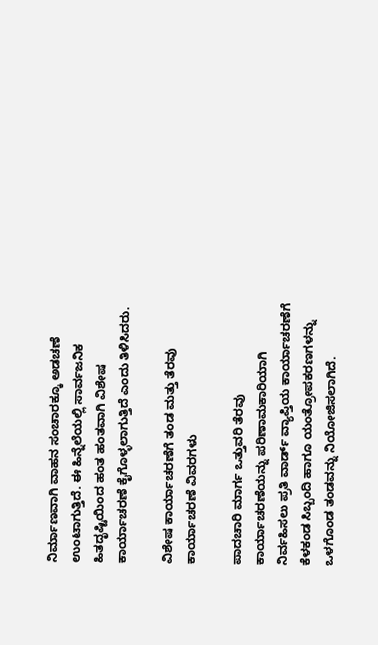ನಿರ್ಮಾಣವಾಗಿ ವಾಹನ ಸಂಚಾರಕ್ಕೂ ಅಡಚಣೆ ಉಂಟಾಗುತ್ತಿದೆ. ಈ ಹಿನ್ನೆಲೆಯಲ್ಲಿ ಸಾರ್ವಜನಿಕ ಹಿತದೃಷ್ಟಿಯಿಂದ ಹಂತ ಹಂತವಾಗಿ ವಿಶೇಷ ಕಾರ್ಯಾಚರಣೆ ಕೈಗೊಳ್ಳಲಾಗುತ್ತಿದೆ ಎಂದು ತಿಳಿಸಿದರು.

ವಿಶೇಷ ಕಾರ್ಯಾಚರಣೆಗೆ ತಂಡ ಮತ್ತು ತೆರವು ಕಾರ್ಯಾಚರಣೆ ವಿವರಗಳು

ಪಾದಚಾರಿ ಮಾರ್ಗ ಒತ್ತುವರಿ ತೆರವು ಕಾರ್ಯಾಚರಣೆಯನ್ನು ಪರಿಣಾಮಕಾರಿಯಾಗಿ ನಿರ್ವಹಿಸಲು ಪ್ರತಿ ವಾರ್ಡ್ ವ್ಯಾಪ್ತಿಯ ಕಾರ್ಯಾಚರಣೆಗೆ ಕೆಳಕಂಡ ಸಿಬ್ಬಂದಿ ಹಾಗೂ ಯಂತ್ರೋಪಕರಣಗಳನ್ನು ಒಳಗೊಂಡ ತಂಡವನ್ನು ನಿಯೋಜಿಸಲಾಗಿದೆ.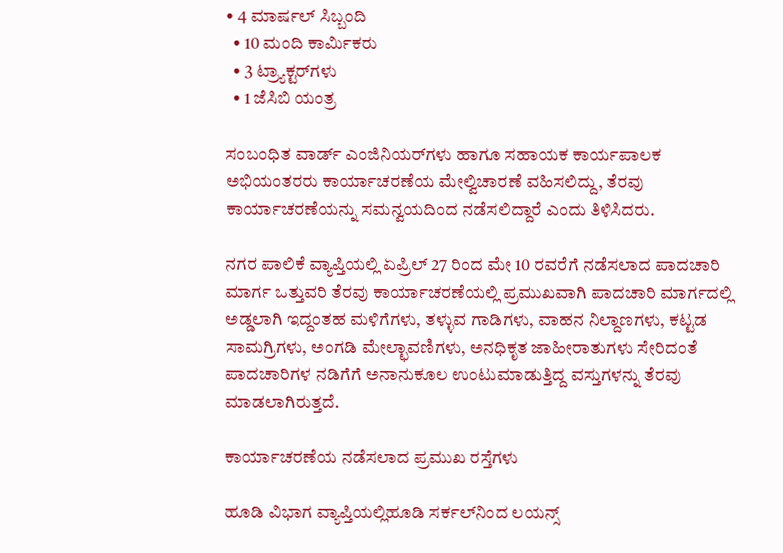• 4 ಮಾರ್ಷಲ್ ಸಿಬ್ಬಂದಿ
  • 10 ಮಂದಿ ಕಾರ್ಮಿಕರು
  • 3 ಟ್ರ್ಯಾಕ್ಟರ್‌ಗಳು
  • 1 ಜೆಸಿಬಿ ಯಂತ್ರ

ಸಂಬಂಧಿತ ವಾರ್ಡ್ ಎಂಜಿನಿಯರ್‌ಗಳು ಹಾಗೂ ಸಹಾಯಕ ಕಾರ್ಯಪಾಲಕ ಅಭಿಯಂತರರು ಕಾರ್ಯಾಚರಣೆಯ ಮೇಲ್ವಿಚಾರಣೆ ವಹಿಸಲಿದ್ದು, ತೆರವು ಕಾರ್ಯಾಚರಣೆಯನ್ನು ಸಮನ್ವಯದಿಂದ ನಡೆಸಲಿದ್ದಾರೆ ಎಂದು ತಿಳಿಸಿದರು.

ನಗರ ಪಾಲಿಕೆ ವ್ಯಾಪ್ತಿಯಲ್ಲಿ ಏಪ್ರಿಲ್ 27 ರಿಂದ ಮೇ 10 ರವರೆಗೆ ನಡೆಸಲಾದ ಪಾದಚಾರಿ ಮಾರ್ಗ ಒತ್ತುವರಿ ತೆರವು ಕಾರ್ಯಾಚರಣೆಯಲ್ಲಿ ಪ್ರಮುಖವಾಗಿ ಪಾದಚಾರಿ ಮಾರ್ಗದಲ್ಲಿ ಅಡ್ಡಲಾಗಿ ಇದ್ದಂತಹ ಮಳಿಗೆಗಳು, ತಳ್ಳುವ ಗಾಡಿಗಳು, ವಾಹನ ನಿಲ್ದಾಣಗಳು, ಕಟ್ಟಡ ಸಾಮಗ್ರಿಗಳು, ಅಂಗಡಿ ಮೇಲ್ಛಾವಣಿಗಳು, ಅನಧಿಕೃತ ಜಾಹೀರಾತುಗಳು ಸೇರಿದಂತೆ ಪಾದಚಾರಿಗಳ ನಡಿಗೆಗೆ ಅನಾನುಕೂಲ ಉಂಟುಮಾಡುತ್ತಿದ್ದ ವಸ್ತುಗಳನ್ನು ತೆರವು ಮಾಡಲಾಗಿರುತ್ತದೆ.

ಕಾರ್ಯಾಚರಣೆಯ ನಡೆಸಲಾದ ಪ್ರಮುಖ ರಸ್ತೆಗಳು

ಹೂಡಿ ವಿಭಾಗ ವ್ಯಾಪ್ತಿಯಲ್ಲಿಹೂಡಿ ಸರ್ಕಲ್‌ನಿಂದ ಲಯನ್ಸ್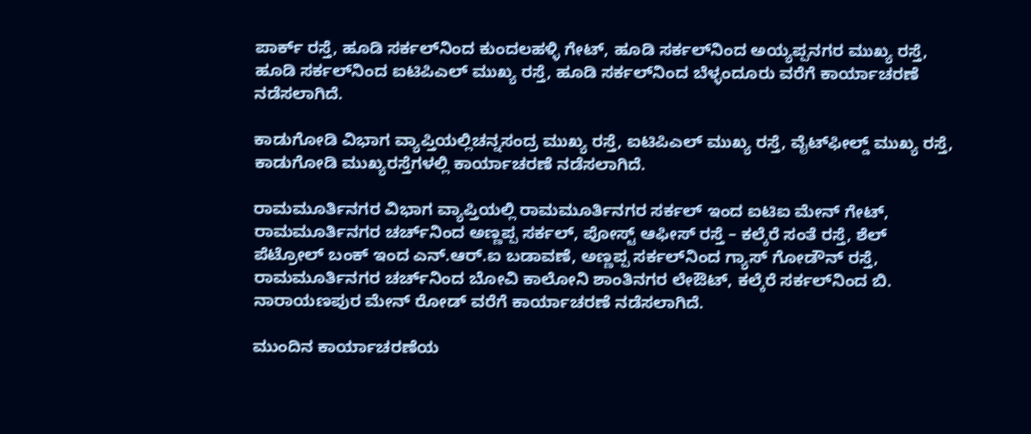ಪಾರ್ಕ್ ರಸ್ತೆ, ಹೂಡಿ ಸರ್ಕಲ್‌ನಿಂದ ಕುಂದಲಹಳ್ಳಿ ಗೇಟ್, ಹೂಡಿ ಸರ್ಕಲ್‌ನಿಂದ ಅಯ್ಯಪ್ಪನಗರ ಮುಖ್ಯ ರಸ್ತೆ, ಹೂಡಿ ಸರ್ಕಲ್‌ನಿಂದ ಐಟಿಪಿಎಲ್ ಮುಖ್ಯ ರಸ್ತೆ, ಹೂಡಿ ಸರ್ಕಲ್‌ನಿಂದ ಬೆಳ್ಳಂದೂರು ವರೆಗೆ ಕಾರ್ಯಾಚರಣೆ ನಡೆಸಲಾಗಿದೆ.

ಕಾಡುಗೋಡಿ ವಿಭಾಗ ವ್ಯಾಪ್ತಿಯಲ್ಲಿಚನ್ನಸಂದ್ರ ಮುಖ್ಯ ರಸ್ತೆ, ಐಟಿಪಿಎಲ್ ಮುಖ್ಯ ರಸ್ತೆ, ವೈಟ್‌ಫೀಲ್ಡ್ ಮುಖ್ಯ ರಸ್ತೆ, ಕಾಡುಗೋಡಿ ಮುಖ್ಯರಸ್ತೆಗಳಲ್ಲಿ ಕಾರ್ಯಾಚರಣೆ ನಡೆಸಲಾಗಿದೆ.

ರಾಮಮೂರ್ತಿನಗರ ವಿಭಾಗ ವ್ಯಾಪ್ತಿಯಲ್ಲಿ ರಾಮಮೂರ್ತಿನಗರ ಸರ್ಕಲ್ ಇಂದ ಐಟಿಐ ಮೇನ್ ಗೇಟ್, ರಾಮಮೂರ್ತಿನಗರ ಚರ್ಚ್‌ನಿಂದ ಅಣ್ಣಪ್ಪ ಸರ್ಕಲ್, ಪೋಸ್ಟ್ ಆಫೀಸ್ ರಸ್ತೆ – ಕಲ್ಕೆರೆ ಸಂತೆ ರಸ್ತೆ, ಶೆಲ್ ಪೆಟ್ರೋಲ್ ಬಂಕ್ ಇಂದ ಎನ್.ಆರ್.ಐ ಬಡಾವಣೆ, ಅಣ್ಣಪ್ಪ ಸರ್ಕಲ್‌ನಿಂದ ಗ್ಯಾಸ್ ಗೋಡೌನ್ ರಸ್ತೆ, ರಾಮಮೂರ್ತಿನಗರ ಚರ್ಚ್‌ನಿಂದ ಬೋವಿ ಕಾಲೋನಿ ಶಾಂತಿನಗರ ಲೇಔಟ್, ಕಲ್ಕೆರೆ ಸರ್ಕಲ್‌ನಿಂದ ಬಿ. ನಾರಾಯಣಪುರ ಮೇನ್ ರೋಡ್ ವರೆಗೆ ಕಾರ್ಯಾಚರಣೆ ನಡೆಸಲಾಗಿದೆ.

ಮುಂದಿನ ಕಾರ್ಯಾಚರಣೆಯ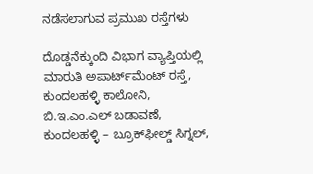ನಡೆಸಲಾಗುವ ಪ್ರಮುಖ ರಸ್ತೆಗಳು

ದೊಡ್ಡನೆಕ್ಕುಂದಿ ವಿಭಾಗ ವ್ಯಾಪ್ತಿಯಲ್ಲಿ ಮಾರುತಿ ಅಪಾರ್ಟ್‌ಮೆಂಟ್ ರಸ್ತೆ, ಕುಂದಲಹಳ್ಳಿ ಕಾಲೋನಿ, ಬಿ.ಇ.ಎಂ.ಎಲ್ ಬಡಾವಣೆ, ಕುಂದಲಹಳ್ಳಿ – ಬ್ರೂಕ್‌ಫೀಲ್ಡ್ ಸಿಗ್ನಲ್,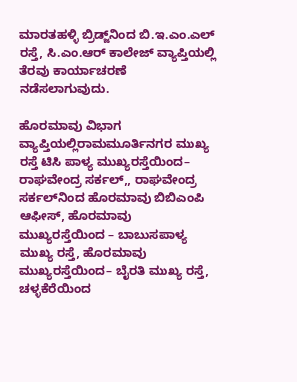ಮಾರತಹಳ್ಳಿ ಬ್ರಿಡ್ಜ್‌ನಿಂದ ಬಿ.ಇ.ಎಂ.ಎಲ್ ರಸ್ತೆ, ಸಿ.ಎಂ.ಆರ್ ಕಾಲೇಜ್ ವ್ಯಾಪ್ತಿಯಲ್ಲಿ ತೆರವು ಕಾರ್ಯಾಚರಣೆ ನಡೆಸಲಾಗುವುದು.

ಹೊರಮಾವು ವಿಭಾಗ ವ್ಯಾಪ್ತಿಯಲ್ಲಿರಾಮಮೂರ್ತಿನಗರ ಮುಖ್ಯ ರಸ್ತೆ ಟಿಸಿ ಪಾಳ್ಯ ಮುಖ್ಯರಸ್ತೆಯಿಂದ– ರಾಘವೇಂದ್ರ ಸರ್ಕಲ್,, ರಾಘವೇಂದ್ರ ಸರ್ಕಲ್‌ನಿಂದ ಹೊರಮಾವು ಬಿಬಿಎಂಪಿ ಆಫೀಸ್, ಹೊರಮಾವು ಮುಖ್ಯರಸ್ತೆಯಿಂದ – ಬಾಬುಸಪಾಳ್ಯ ಮುಖ್ಯ ರಸ್ತೆ, ಹೊರಮಾವು ಮುಖ್ಯರಸ್ತೆಯಿಂದ– ಬೈರತಿ ಮುಖ್ಯ ರಸ್ತೆ,
ಚಳ್ಳಕೆರೆಯಿಂದ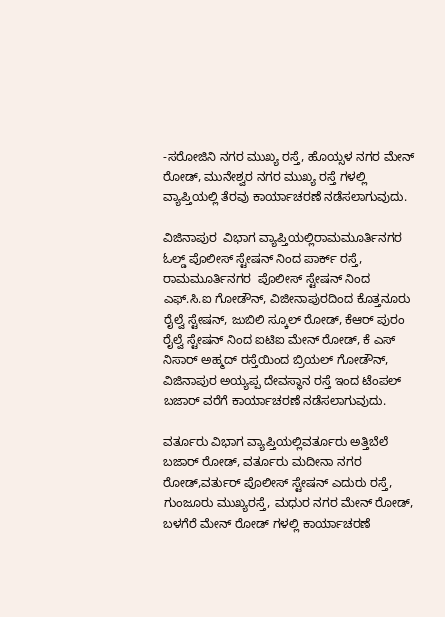-ಸರೋಜಿನಿ ನಗರ ಮುಖ್ಯ ರಸ್ತೆ, ಹೊಯ್ಸಳ ನಗರ ಮೇನ್ ರೋಡ್, ಮುನೇಶ್ವರ ನಗರ ಮುಖ್ಯ ರಸ್ತೆ ಗಳಲ್ಲಿ ವ್ಯಾಪ್ತಿಯಲ್ಲಿ ತೆರವು ಕಾರ್ಯಾಚರಣೆ ನಡೆಸಲಾಗುವುದು.

ವಿಜಿನಾಪುರ  ವಿಭಾಗ ವ್ಯಾಪ್ತಿಯಲ್ಲಿರಾಮಮೂರ್ತಿನಗರ ಓಲ್ಡ್ ಪೊಲೀಸ್ ಸ್ಟೇಷನ್ ನಿಂದ ಪಾರ್ಕ್ ರಸ್ತೆ, ರಾಮಮೂರ್ತಿನಗರ  ಪೊಲೀಸ್ ಸ್ಟೇಷನ್ ನಿಂದ ಎಫ್.ಸಿ.ಐ ಗೋಡೌನ್, ವಿಜೀನಾಪುರದಿಂದ ಕೊತ್ತನೂರು ರೈಲ್ವೆ ಸ್ಟೇಷನ್, ಜುಬಿಲಿ ಸ್ಕೂಲ್ ರೋಡ್, ಕೆಆರ್ ಪುರಂ ರೈಲ್ವೆ ಸ್ಟೇಷನ್ ನಿಂದ ಐಟಿಐ ಮೇನ್ ರೋಡ್, ಕೆ ಎಸ್ ನಿಸಾರ್ ಅಹ್ಮದ್ ರಸ್ತೆಯಿಂದ ಬ್ರಿಯಲ್ ಗೋಡೌನ್, ವಿಜಿನಾಪುರ ಅಯ್ಯಪ್ಪ ದೇವಸ್ಥಾನ ರಸ್ತೆ ಇಂದ ಟೆಂಪಲ್ ಬಜಾರ್ ವರೆಗೆ ಕಾರ್ಯಾಚರಣೆ ನಡೆಸಲಾಗುವುದು.

ವರ್ತೂರು ವಿಭಾಗ ವ್ಯಾಪ್ತಿಯಲ್ಲಿವರ್ತೂರು ಅತ್ತಿಬೆಲೆ ಬಜಾರ್ ರೋಡ್, ವರ್ತೂರು ಮದೀನಾ ನಗರ ರೋಡ್,ವರ್ತುರ್ ಪೊಲೀಸ್ ಸ್ಟೇಷನ್ ಎದುರು ರಸ್ತೆ, ಗುಂಜೂರು ಮುಖ್ಯರಸ್ತೆ, ಮಧುರ ನಗರ ಮೇನ್ ರೋಡ್,  ಬಳಗೆರೆ ಮೇನ್ ರೋಡ್ ಗಳಲ್ಲಿ ಕಾರ್ಯಾಚರಣೆ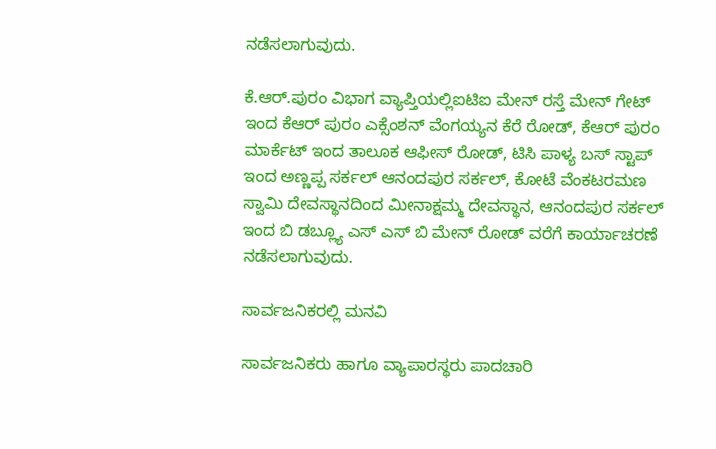ನಡೆಸಲಾಗುವುದು.

ಕೆ.ಆರ್.ಪುರಂ ವಿಭಾಗ ವ್ಯಾಪ್ತಿಯಲ್ಲಿಐಟಿಐ ಮೇನ್ ರಸ್ತೆ ಮೇನ್ ಗೇಟ್ ಇಂದ ಕೆಆರ್ ಪುರಂ ಎಕ್ಸೆಂಶನ್ ವೆಂಗಯ್ಯನ ಕೆರೆ ರೋಡ್, ಕೆಆರ್ ಪುರಂ ಮಾರ್ಕೆಟ್ ಇಂದ ತಾಲೂಕ ಆಫೀಸ್ ರೋಡ್, ಟಿಸಿ ಪಾಳ್ಯ ಬಸ್ ಸ್ಟಾಪ್ ಇಂದ ಅಣ್ಣಪ್ಪ ಸರ್ಕಲ್ ಆನಂದಪುರ ಸರ್ಕಲ್, ಕೋಟೆ ವೆಂಕಟರಮಣ ಸ್ವಾಮಿ ದೇವಸ್ಥಾನದಿಂದ ಮೀನಾಕ್ಷಮ್ಮ ದೇವಸ್ಥಾನ, ಆನಂದಪುರ ಸರ್ಕಲ್ ಇಂದ ಬಿ ಡಬ್ಲ್ಯೂ ಎಸ್ ಎಸ್ ಬಿ ಮೇನ್ ರೋಡ್ ವರೆಗೆ ಕಾರ್ಯಾಚರಣೆ ನಡೆಸಲಾಗುವುದು.

ಸಾರ್ವಜನಿಕರಲ್ಲಿ ಮನವಿ

ಸಾರ್ವಜನಿಕರು ಹಾಗೂ ವ್ಯಾಪಾರಸ್ಥರು ಪಾದಚಾರಿ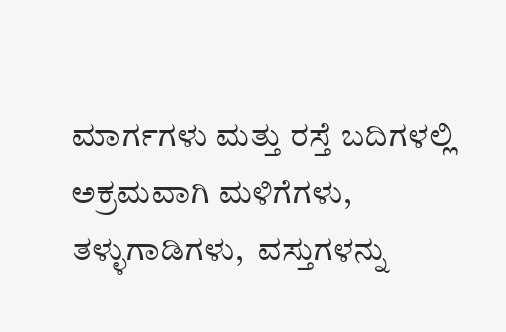ಮಾರ್ಗಗಳು ಮತ್ತು ರಸ್ತೆ ಬದಿಗಳಲ್ಲಿ ಅಕ್ರಮವಾಗಿ ಮಳಿಗೆಗಳು, ತಳ್ಳುಗಾಡಿಗಳು,  ವಸ್ತುಗಳನ್ನು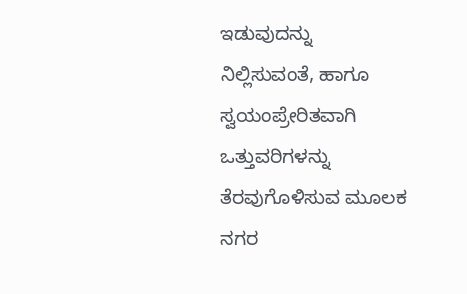ಇಡುವುದನ್ನು ನಿಲ್ಲಿಸುವಂತೆ, ಹಾಗೂ ಸ್ವಯಂಪ್ರೇರಿತವಾಗಿ ಒತ್ತುವರಿಗಳನ್ನು ತೆರವುಗೊಳಿಸುವ ಮೂಲಕ ನಗರ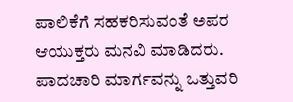ಪಾಲಿಕೆಗೆ ಸಹಕರಿಸುವಂತೆ ಅಪರ ಆಯುಕ್ತರು ಮನವಿ ಮಾಡಿದರು. ಪಾದಚಾರಿ ಮಾರ್ಗವನ್ನು ಒತ್ತುವರಿ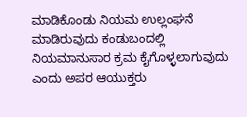ಮಾಡಿಕೊಂಡು ನಿಯಮ ಉಲ್ಲಂಘನೆ ಮಾಡಿರುವುದು ಕಂಡುಬಂದಲ್ಲಿ ನಿಯಮಾನುಸಾರ ಕ್ರಮ ಕೈಗೊಳ್ಳಲಾಗುವುದು ಎಂದು ಅಪರ ಆಯುಕ್ತರು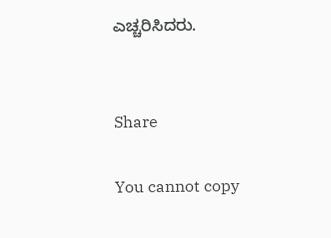ಎಚ್ಚರಿಸಿದರು.


Share

You cannot copy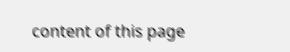content of this page